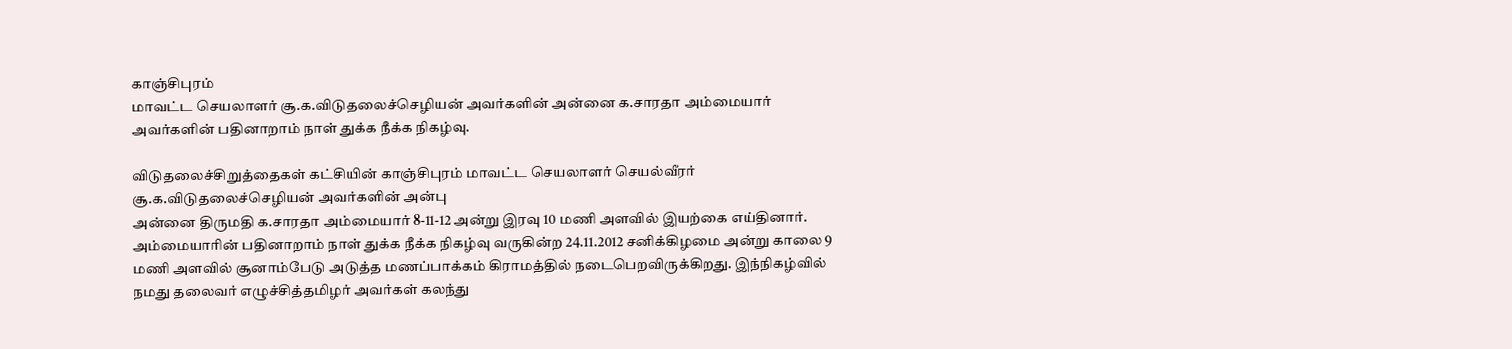காஞ்சிபுரம்
மாவட்ட செயலாளர் சூ.க.விடுதலைச்செழியன் அவர்களின் அன்னை க.சாரதா அம்மையார்
அவர்களின் பதினாறாம் நாள் துக்க நீக்க நிகழ்வு.

விடுதலைச்சிறுத்தைகள் கட்சியின் காஞ்சிபுரம் மாவட்ட செயலாளர் செயல்வீரர் சூ.க.விடுதலைச்செழியன் அவர்களின் அன்பு
அன்னை திருமதி க.சாரதா அம்மையார் 8-11-12 அன்று இரவு 10 மணி அளவில் இயற்கை எய்தினார்.
அம்மையாரின் பதினாறாம் நாள் துக்க நீக்க நிகழ்வு வருகின்ற 24.11.2012 சனிக்கிழமை அன்று காலை 9 மணி அளவில் சூனாம்பேடு அடுத்த மணப்பாக்கம் கிராமத்தில் நடைபெறவிருக்கிறது. இந்நிகழ்வில் நமது தலைவர் எழுச்சித்தமிழர் அவர்கள் கலந்து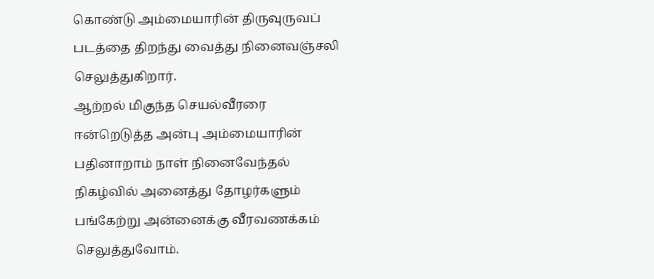கொண்டு அம்மையாரின் திருவுருவப் படத்தை திறந்து வைத்து நினைவஞ்சலி செலுத்துகிறார்.
ஆற்றல் மிகுந்த செயல்வீரரை ஈன்றெடுத்த அன்பு அம்மையாரின் பதினாறாம் நாள் நினைவேந்தல் நிகழ்வில் அனைத்து தோழர்களும் பங்கேற்று அன்னைக்கு வீரவணக்கம் செலுத்துவோம்.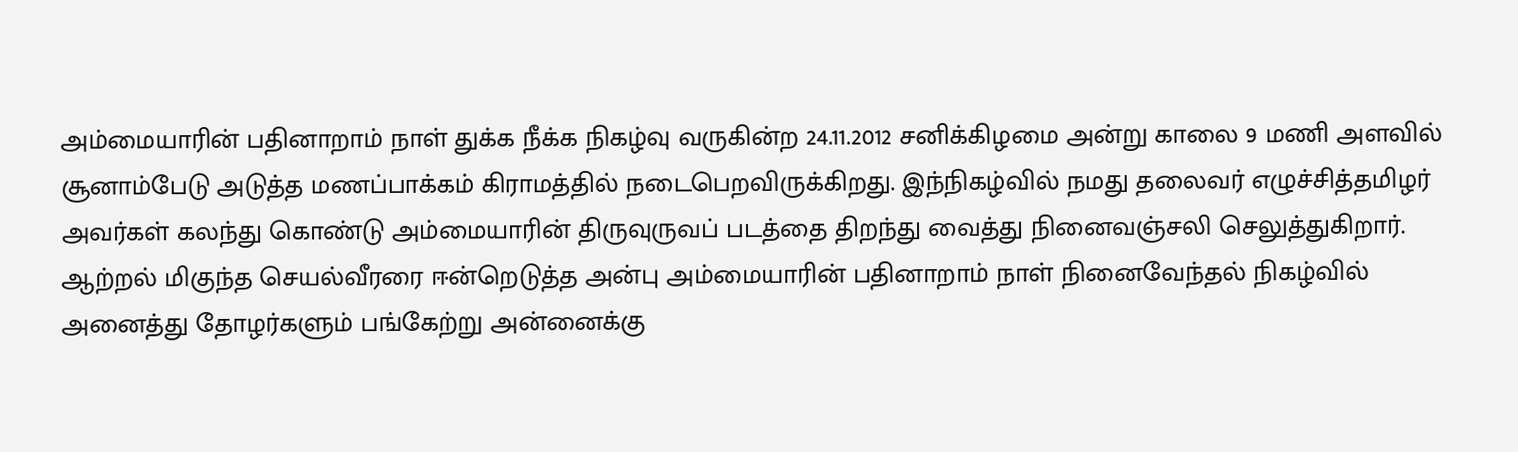அம்மையாரின் பதினாறாம் நாள் துக்க நீக்க நிகழ்வு வருகின்ற 24.11.2012 சனிக்கிழமை அன்று காலை 9 மணி அளவில் சூனாம்பேடு அடுத்த மணப்பாக்கம் கிராமத்தில் நடைபெறவிருக்கிறது. இந்நிகழ்வில் நமது தலைவர் எழுச்சித்தமிழர் அவர்கள் கலந்து கொண்டு அம்மையாரின் திருவுருவப் படத்தை திறந்து வைத்து நினைவஞ்சலி செலுத்துகிறார்.
ஆற்றல் மிகுந்த செயல்வீரரை ஈன்றெடுத்த அன்பு அம்மையாரின் பதினாறாம் நாள் நினைவேந்தல் நிகழ்வில் அனைத்து தோழர்களும் பங்கேற்று அன்னைக்கு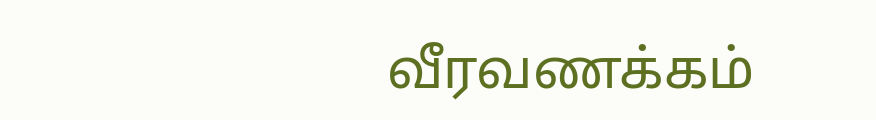வீரவணக்கம்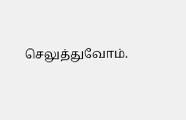செலுத்துவோம்.